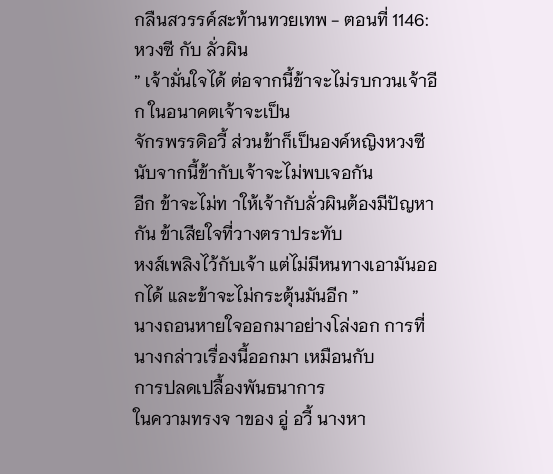กลืนสวรรค์สะท้านทวยเทพ - ตอนที่ 1146: หวงซี กับ ลั่วผิน
” เจ้ามั่นใจได้ ต่อจากนี้ข้าจะไม่รบกวนเจ้าอีก ในอนาคตเจ้าจะเป็น
จักรพรรดิอวี้ ส่วนข้าก็เป็นองค์หญิงหวงซี นับจากนี้ข้ากับเจ้าจะไม่พบเจอกัน
อีก ข้าจะไม่ท าให้เจ้ากับลั่วผินต้องมีปัญหากัน ข้าเสียใจที่วางตราประทับ
หงส์เพลิงไว้กับเจ้า แต่ไม่มีหนทางเอามันออกได้ และข้าจะไม่กระตุ้นมันอีก ”
นางถอนหายใจออกมาอย่างโล่งอก การที่นางกล่าวเรื่องนี้ออกมา เหมือนกับ
การปลดเปลื้องพันธนาการ
ในความทรงจ าของ อู่ อวี้ นางหา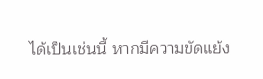ได้เป็นเช่นนี้ หากมีความขัดแย้ง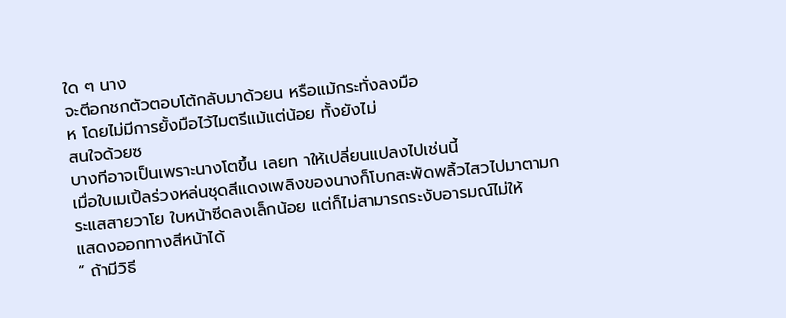ใด ๆ นาง
จะตีอกชกตัวตอบโต้กลับมาด้วยน หรือแม้กระทั่งลงมือ
ห โดยไม่มีการยั้งมือไว้ไมตรีแม้แต่น้อย ทั้งยังไม่
สนใจด้วยซ
บางทีอาจเป็นเพราะนางโตขึ้น เลยท าให้เปลี่ยนแปลงไปเช่นนี้
เมื่อใบเมเปิ้ลร่วงหล่นชุดสีแดงเพลิงของนางก็โบกสะพัดพลิ้วไสวไปมาตามก
ระแสสายวาโย ใบหน้าซีดลงเล็กน้อย แต่ก็ไม่สามารถระงับอารมณ์ไม่ให้
แสดงออกทางสีหน้าได้
” ถ้ามีวิธี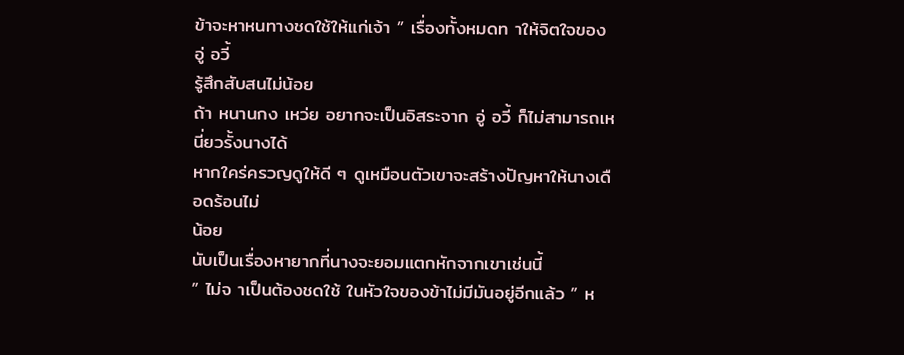ข้าจะหาหนทางชดใช้ให้แก่เจ้า ” เรื่องทั้งหมดท าให้จิตใจของ อู่ อวี้
รู้สึกสับสนไม่น้อย
ถ้า หนานกง เหว่ย อยากจะเป็นอิสระจาก อู่ อวี้ ก็ไม่สามารถเหนี่ยวรั้งนางได้
หากใคร่ครวญดูให้ดี ๆ ดูเหมือนตัวเขาจะสร้างปัญหาให้นางเดือดร้อนไม่
น้อย
นับเป็นเรื่องหายากที่นางจะยอมแตกหักจากเขาเช่นนี้
” ไม่จ าเป็นต้องชดใช้ ในหัวใจของข้าไม่มีมันอยู่อีกแล้ว ” ห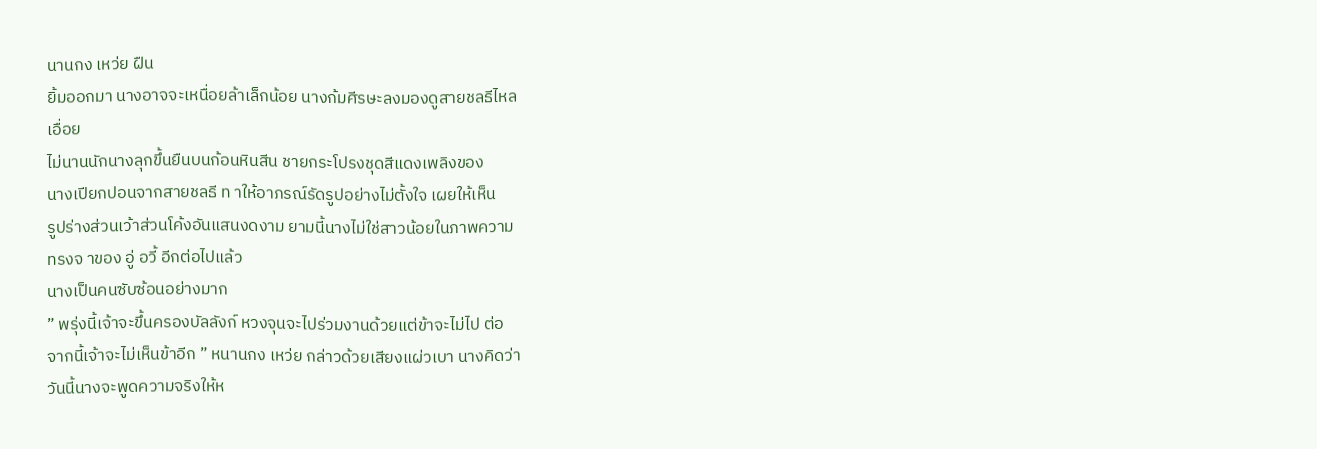นานกง เหว่ย ฝืน
ยิ้มออกมา นางอาจจะเหนื่อยล้าเล็กน้อย นางก้มศีรษะลงมองดูสายชลธีไหล
เอื่อย
ไม่นานนักนางลุกขึ้นยืนบนก้อนหินสีน ชายกระโปรงชุดสีแดงเพลิงของ
นางเปียกปอนจากสายชลธี ท าให้อาภรณ์รัดรูปอย่างไม่ตั้งใจ เผยให้เห็น
รูปร่างส่วนเว้าส่วนโค้งอันแสนงดงาม ยามนี้นางไม่ใช่สาวน้อยในภาพความ
ทรงจ าของ อู่ อวี้ อีกต่อไปแล้ว
นางเป็นคนซับซ้อนอย่างมาก
” พรุ่งนี้เจ้าจะขึ้นครองบัลลังก์ หวงจุนจะไปร่วมงานด้วยแต่ข้าจะไม่ไป ต่อ
จากนี้เจ้าจะไม่เห็นข้าอีก ” หนานกง เหว่ย กล่าวด้วยเสียงแผ่วเบา นางคิดว่า
วันนี้นางจะพูดความจริงให้ห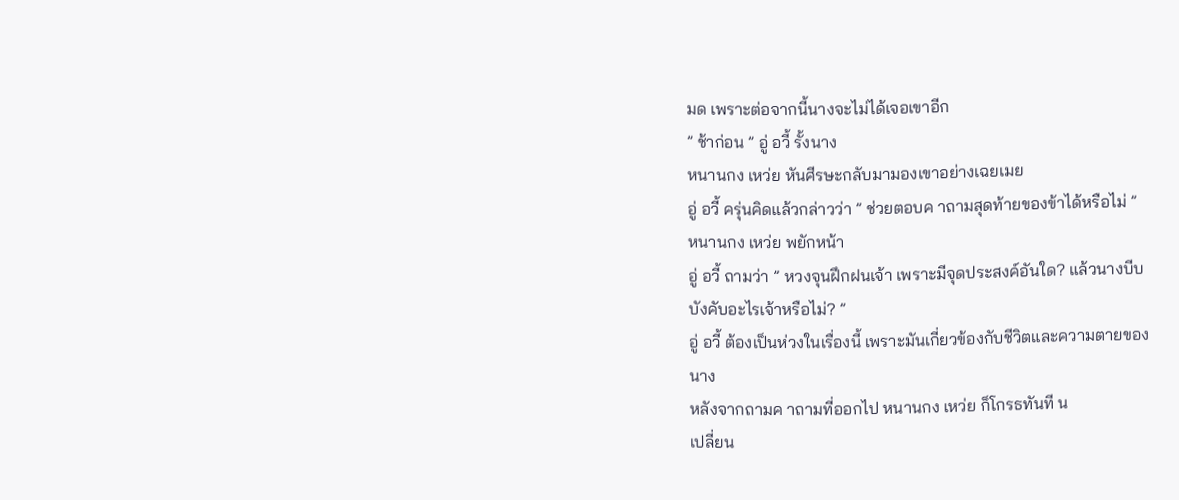มด เพราะต่อจากนี้นางจะไม่ได้เจอเขาอีก
” ช้าก่อน ” อู่ อวี้ รั้งนาง
หนานกง เหว่ย หันศีรษะกลับมามองเขาอย่างเฉยเมย
อู่ อวี้ ครุ่นคิดแล้วกล่าวว่า ” ช่วยตอบค าถามสุดท้ายของข้าได้หรือไม่ ”
หนานกง เหว่ย พยักหน้า
อู่ อวี้ ถามว่า ” หวงจุนฝึกฝนเจ้า เพราะมีจุดประสงค์อันใด? แล้วนางบีบ
บังคับอะไรเจ้าหรือไม่? ”
อู่ อวี้ ต้องเป็นห่วงในเรื่องนี้ เพราะมันเกี่ยวข้องกับชีวิตและความตายของ
นาง
หลังจากถามค าถามที่ออกไป หนานกง เหว่ย ก็โกรธทันที น
เปลี่ยน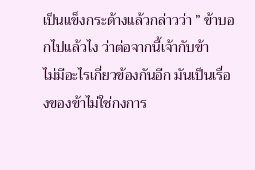เป็นแข็งกระด้างแล้วกล่าวว่า ” ข้าบอกไปแล้วไง ว่าต่อจากนี้เจ้ากับข้า
ไม่มีอะไรเกี่ยวข้องกันอีก มันเป็นเรื่องของข้าไม่ใช่กงการ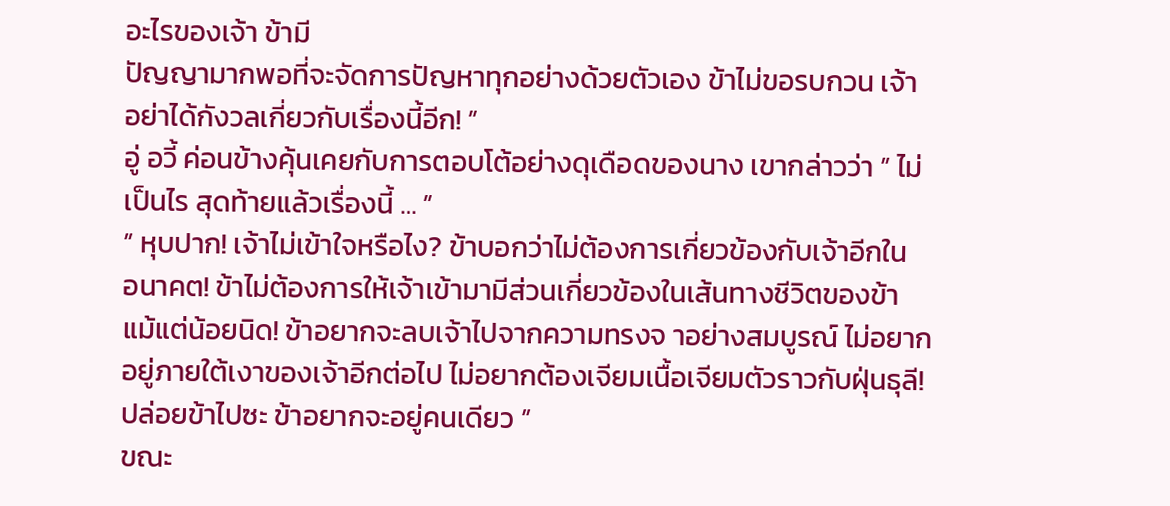อะไรของเจ้า ข้ามี
ปัญญามากพอที่จะจัดการปัญหาทุกอย่างด้วยตัวเอง ข้าไม่ขอรบกวน เจ้า
อย่าได้กังวลเกี่ยวกับเรื่องนี้อีก! ”
อู่ อวี้ ค่อนข้างคุ้นเคยกับการตอบโต้อย่างดุเดือดของนาง เขากล่าวว่า ” ไม่
เป็นไร สุดท้ายแล้วเรื่องนี้ … ”
” หุบปาก! เจ้าไม่เข้าใจหรือไง? ข้าบอกว่าไม่ต้องการเกี่ยวข้องกับเจ้าอีกใน
อนาคต! ข้าไม่ต้องการให้เจ้าเข้ามามีส่วนเกี่ยวข้องในเส้นทางชีวิตของข้า
แม้แต่น้อยนิด! ข้าอยากจะลบเจ้าไปจากความทรงจ าอย่างสมบูรณ์ ไม่อยาก
อยู่ภายใต้เงาของเจ้าอีกต่อไป ไม่อยากต้องเจียมเนื้อเจียมตัวราวกับฝุ่นธุลี!
ปล่อยข้าไปซะ ข้าอยากจะอยู่คนเดียว ”
ขณะ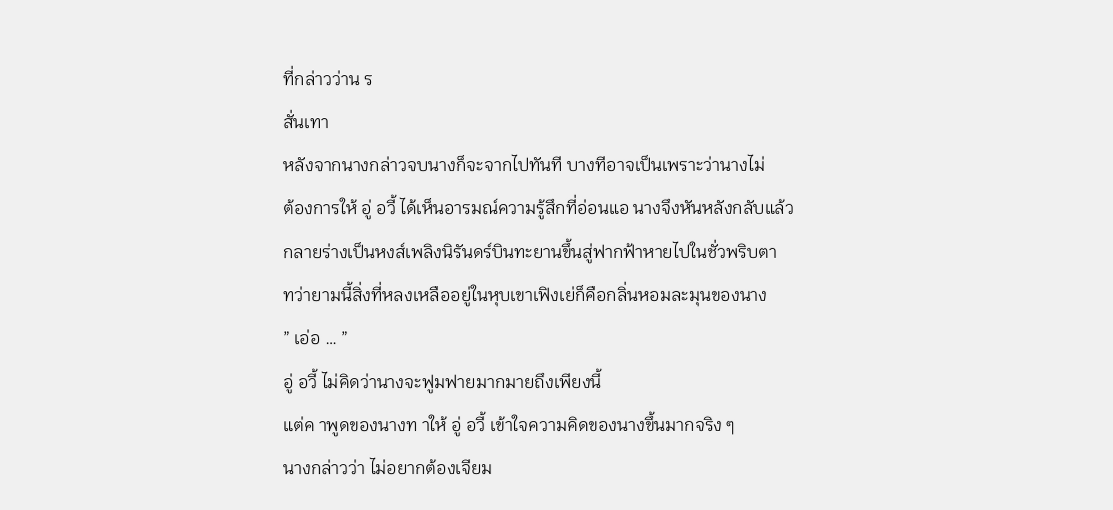ที่กล่าวว่าน ร
สั่นเทา
หลังจากนางกล่าวจบนางก็จะจากไปทันที บางทีอาจเป็นเพราะว่านางไม่
ต้องการให้ อู่ อวี้ ได้เห็นอารมณ์ความรู้สึกที่อ่อนแอ นางจึงหันหลังกลับแล้ว
กลายร่างเป็นหงส์เพลิงนิรันดร์บินทะยานขึ้นสู่ฟากฟ้าหายไปในชั่วพริบตา
ทว่ายามนี้สิ่งที่หลงเหลืออยู่ในหุบเขาเฟิงเย่ก็คือกลิ่นหอมละมุนของนาง
” เอ่อ … ”
อู่ อวี้ ไม่คิดว่านางจะฟูมฟายมากมายถึงเพียงนี้
แต่ค าพูดของนางท าให้ อู่ อวี้ เข้าใจความคิดของนางขึ้นมากจริง ๆ
นางกล่าวว่า ไม่อยากต้องเจียม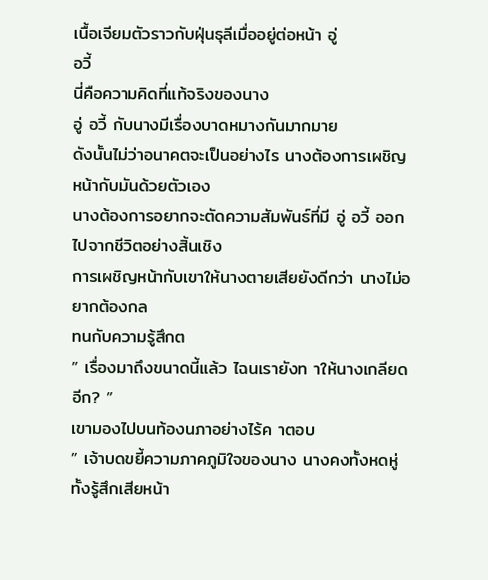เนื้อเจียมตัวราวกับฝุ่นธุลีเมื่ออยู่ต่อหน้า อู่
อวี้
นี่คือความคิดที่แท้จริงของนาง
อู่ อวี้ กับนางมีเรื่องบาดหมางกันมากมาย
ดังนั้นไม่ว่าอนาคตจะเป็นอย่างไร นางต้องการเผชิญหน้ากับมันด้วยตัวเอง
นางต้องการอยากจะตัดความสัมพันธ์ที่มี อู่ อวี้ ออกไปจากชีวิตอย่างสิ้นเชิง
การเผชิญหน้ากับเขาให้นางตายเสียยังดีกว่า นางไม่อยากต้องกล
ทนกับความรู้สึกต
” เรื่องมาถึงขนาดนี้แล้ว ไฉนเรายังท าให้นางเกลียดอีก? ”
เขามองไปบนท้องนภาอย่างไร้ค าตอบ
” เจ้าบดขยี้ความภาคภูมิใจของนาง นางคงทั้งหดหู่ ทั้งรู้สึกเสียหน้า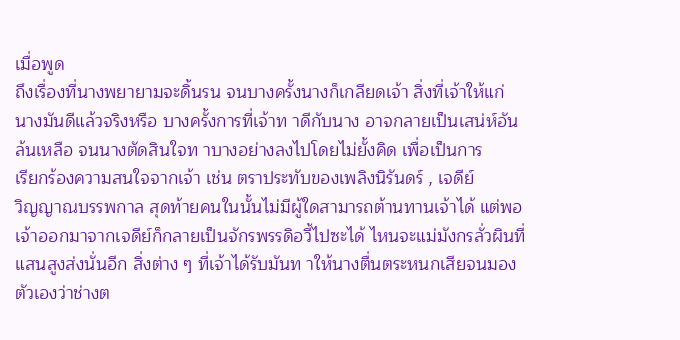เมื่อพูด
ถึงเรื่องที่นางพยายามจะดิ้นรน จนบางครั้งนางก็เกลียดเจ้า สิ่งที่เจ้าให้แก่
นางมันดีแล้วจริงหรือ บางครั้งการที่เจ้าท าดีกับนาง อาจกลายเป็นเสน่ห์อัน
ล้นเหลือ จนนางตัดสินใจท าบางอย่างลงไปโดยไม่ยั้งคิด เพื่อเป็นการ
เรียกร้องความสนใจจากเจ้า เช่น ตราประทับของเพลิงนิรันดร์ , เจดีย์
วิญญาณบรรพกาล สุดท้ายคนในนั้นไม่มีผู้ใดสามารถต้านทานเจ้าได้ แต่พอ
เจ้าออกมาจากเจดีย์ก็กลายเป็นจักรพรรดิอวี้ไปซะได้ ไหนจะแม่มังกรลั่วผินที่
แสนสูงส่งนั่นอีก สิ่งต่าง ๆ ที่เจ้าได้รับมันท าให้นางตื่นตระหนกเสียจนมอง
ตัวเองว่าช่างต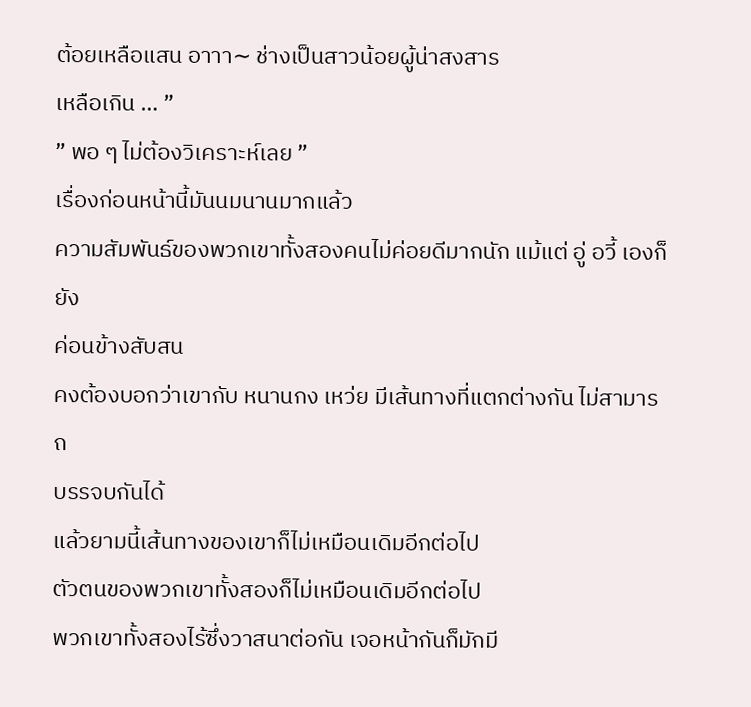ต้อยเหลือแสน อาาา∼ ช่างเป็นสาวน้อยผู้น่าสงสาร
เหลือเกิน … ”
” พอ ๆ ไม่ต้องวิเคราะห์เลย ”
เรื่องก่อนหน้านี้มันนมนานมากแล้ว
ความสัมพันธ์ของพวกเขาทั้งสองคนไม่ค่อยดีมากนัก แม้แต่ อู่ อวี้ เองก็ยัง
ค่อนข้างสับสน
คงต้องบอกว่าเขากับ หนานกง เหว่ย มีเส้นทางที่แตกต่างกัน ไม่สามารถ
บรรจบกันได้
แล้วยามนี้เส้นทางของเขาก็ไม่เหมือนเดิมอีกต่อไป
ตัวตนของพวกเขาทั้งสองก็ไม่เหมือนเดิมอีกต่อไป
พวกเขาทั้งสองไร้ซึ่งวาสนาต่อกัน เจอหน้ากันก็มักมี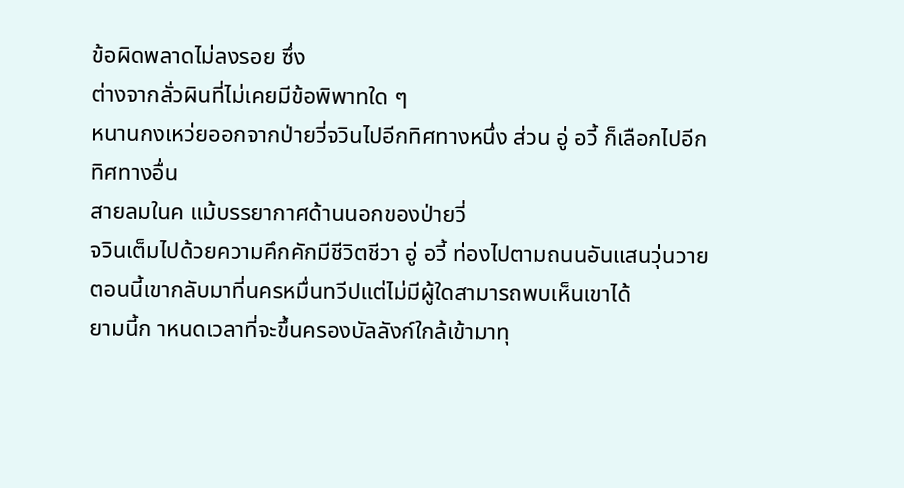ข้อผิดพลาดไม่ลงรอย ซึ่ง
ต่างจากลั่วผินที่ไม่เคยมีข้อพิพาทใด ๆ
หนานกงเหว่ยออกจากป่ายวี่จวินไปอีกทิศทางหนึ่ง ส่วน อู่ อวี้ ก็เลือกไปอีก
ทิศทางอื่น
สายลมในค แม้บรรยากาศด้านนอกของป่ายวี่
จวินเต็มไปด้วยความคึกคักมีชีวิตชีวา อู่ อวี้ ท่องไปตามถนนอันแสนวุ่นวาย
ตอนนี้เขากลับมาที่นครหมื่นทวีปแต่ไม่มีผู้ใดสามารถพบเห็นเขาได้
ยามนี้ก าหนดเวลาที่จะขึ้นครองบัลลังก์ใกล้เข้ามาทุ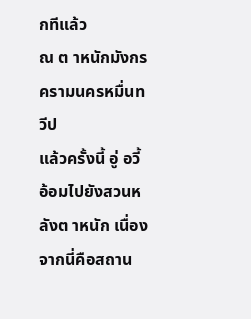กทีแล้ว
ณ ต าหนักมังกรครามนครหมื่นทวีป
แล้วครั้งนี้ อู่ อวี้ อ้อมไปยังสวนหลังต าหนัก เนื่องจากนี่คือสถาน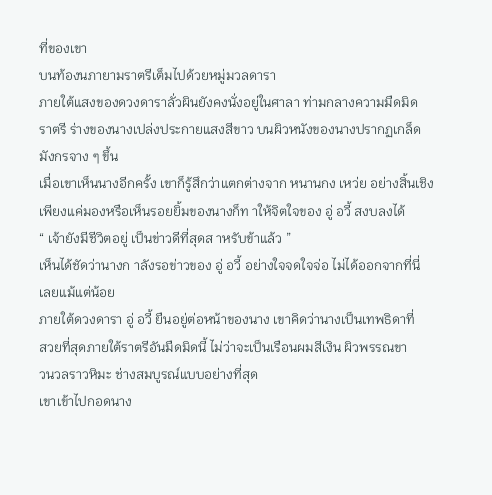ที่ของเขา
บนท้องนภายามราตรีเต็มไปด้วยหมู่มวลดารา
ภายใต้แสงของดวงดาราลั่วผินยังคงนั่งอยู่ในศาลา ท่ามกลางความมืดมิด
ราตรี ร่างของนางเปล่งประกายแสงสีขาว บนผิวหนังของนางปรากฏเกล็ด
มังกรจาง ๆ ขึ้น
เมื่อเขาเห็นนางอีกครั้ง เขาก็รู้สึกว่าแตกต่างจาก หนานกง เหว่ย อย่างสิ้นเชิง
เพียงแค่มองหรือเห็นรอยยิ้มของนางก็ท าให้จิตใจของ อู่ อวี้ สงบลงได้
“ เจ้ายังมีชีวิตอยู่ เป็นข่าวดีที่สุดส าหรับข้าแล้ว ”
เห็นได้ชัดว่านางก าลังรอข่าวของ อู่ อวี้ อย่างใจจดใจจ่อ ไม่ได้ออกจากที่นี่
เลยแม้แต่น้อย
ภายใต้ดวงดารา อู่ อวี้ ยืนอยู่ต่อหน้าของนาง เขาคิดว่านางเป็นเทพธิดาที่
สวยที่สุดภายใต้ราตรีอันมืดมิดนี้ ไม่ว่าจะเป็นเรือนผมสีเงิน ผิวพรรณขา
วนวลราวหิมะ ช่างสมบูรณ์แบบอย่างที่สุด
เขาเข้าไปกอดนาง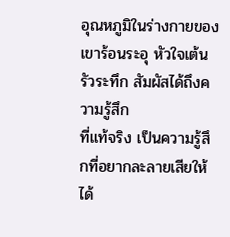อุณหภูมิในร่างกายของเขาร้อนระอุ หัวใจเต้นรัวระทึก สัมผัสได้ถึงความรู้สึก
ที่แท้จริง เป็นความรู้สึกที่อยากละลายเสียให้ได้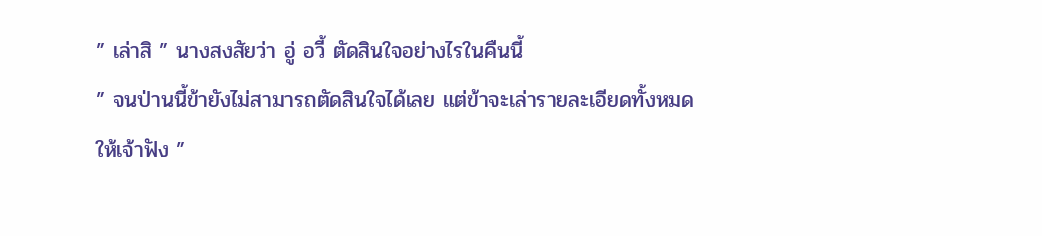” เล่าสิ ” นางสงสัยว่า อู่ อวี้ ตัดสินใจอย่างไรในคืนนี้
” จนป่านนี้ข้ายังไม่สามารถตัดสินใจได้เลย แต่ข้าจะเล่ารายละเอียดทั้งหมด
ให้เจ้าฟัง ”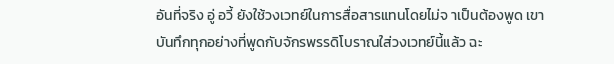อันที่จริง อู่ อวี้ ยังใช้วงเวทย์ในการสื่อสารแทนโดยไม่จ าเป็นต้องพูด เขา
บันทึกทุกอย่างที่พูดกับจักรพรรดิโบราณใส่วงเวทย์นี้แล้ว ฉะ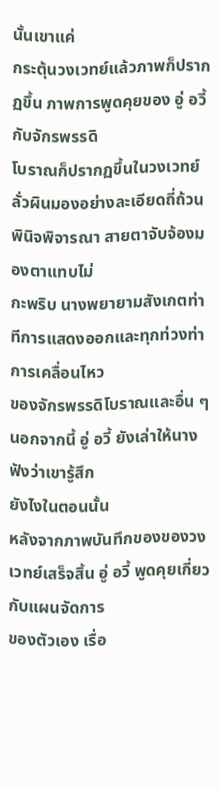นั้นเขาแค่
กระตุ้นวงเวทย์แล้วภาพก็ปรากฏขึ้น ภาพการพูดคุยของ อู่ อวี้ กับจักรพรรดิ
โบราณก็ปรากฏขึ้นในวงเวทย์
ลั่วผินมองอย่างละเอียดถี่ถ้วนพินิจพิจารณา สายตาจับจ้องมองตาแทบไม่
กะพริบ นางพยายามสังเกตท่าทีการแสดงออกและทุกท่วงท่าการเคลื่อนไหว
ของจักรพรรดิโบราณและอื่น ๆ นอกจากนี้ อู่ อวี้ ยังเล่าให้นางฟังว่าเขารู้สึก
ยังไงในตอนนั้น
หลังจากภาพบันทึกของของวงเวทย์เสร็จสิ้น อู่ อวี้ พูดคุยเกี่ยวกับแผนจัดการ
ของตัวเอง เรื่อ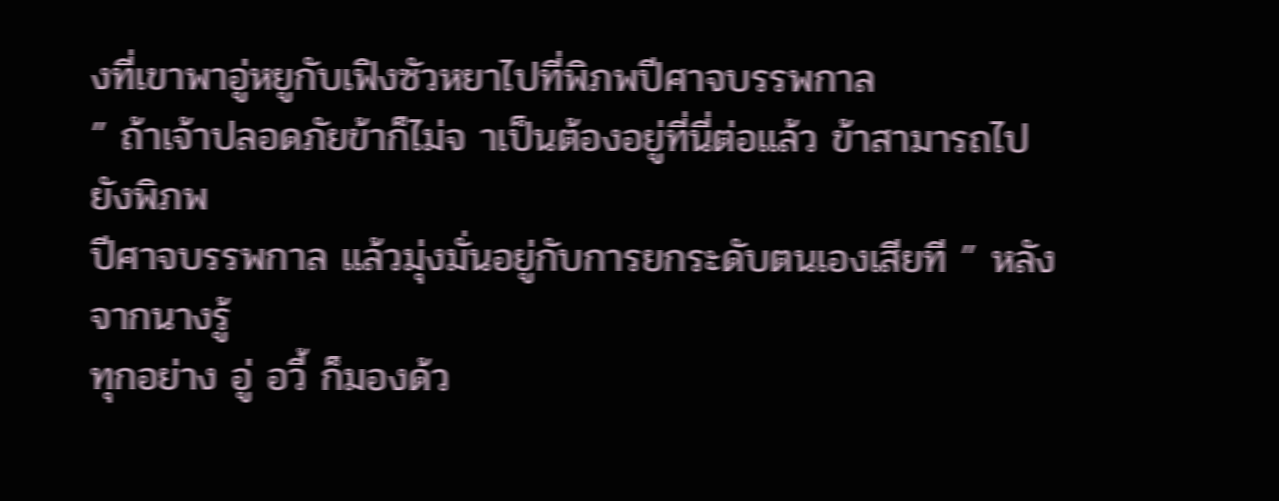งที่เขาพาอู่หยูกับเฟิงซัวหยาไปที่พิภพปีศาจบรรพกาล
” ถ้าเจ้าปลอดภัยข้าก็ไม่จ าเป็นต้องอยู่ที่นี่ต่อแล้ว ข้าสามารถไปยังพิภพ
ปีศาจบรรพกาล แล้วมุ่งมั่นอยู่กับการยกระดับตนเองเสียที ” หลังจากนางรู้
ทุกอย่าง อู่ อวี้ ก็มองด้ว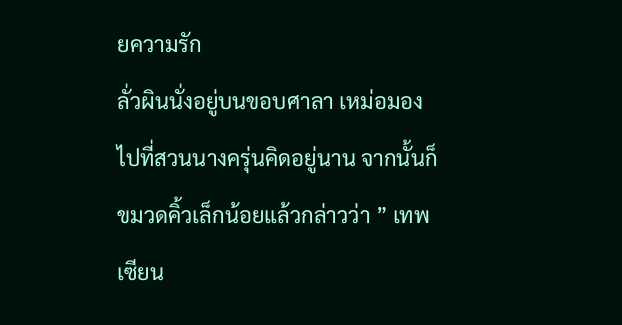ยความรัก
ลั่วผินนั่งอยู่บนขอบศาลา เหม่อมองไปที่สวนนางครุ่นคิดอยู่นาน จากนั้นก็
ขมวดคิ้วเล็กน้อยแล้วกล่าวว่า ” เทพเซียน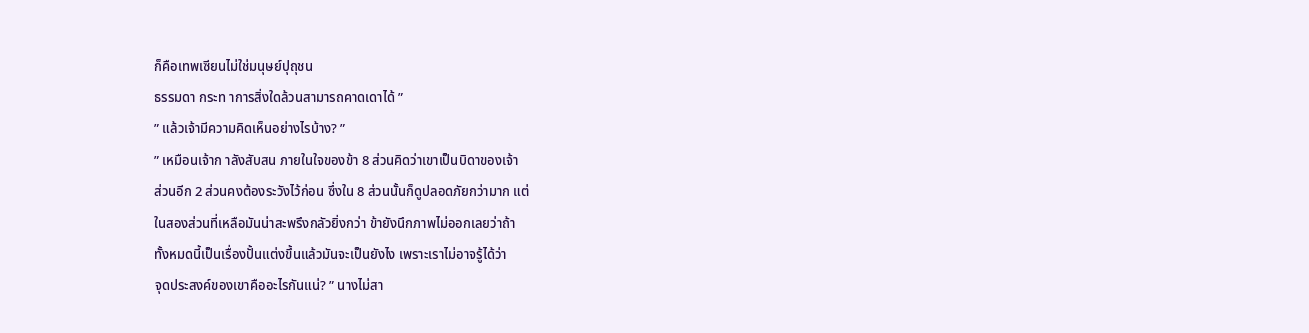ก็คือเทพเซียนไม่ใช่มนุษย์ปุถุชน
ธรรมดา กระท าการสิ่งใดล้วนสามารถคาดเดาได้ ”
” แล้วเจ้ามีความคิดเห็นอย่างไรบ้าง? ”
” เหมือนเจ้าก าลังสับสน ภายในใจของข้า 8 ส่วนคิดว่าเขาเป็นบิดาของเจ้า
ส่วนอีก 2 ส่วนคงต้องระวังไว้ก่อน ซึ่งใน 8 ส่วนนั้นก็ดูปลอดภัยกว่ามาก แต่
ในสองส่วนที่เหลือมันน่าสะพรึงกลัวยิ่งกว่า ข้ายังนึกภาพไม่ออกเลยว่าถ้า
ทั้งหมดนี้เป็นเรื่องปั้นแต่งขึ้นแล้วมันจะเป็นยังไง เพราะเราไม่อาจรู้ได้ว่า
จุดประสงค์ของเขาคืออะไรกันแน่? ” นางไม่สา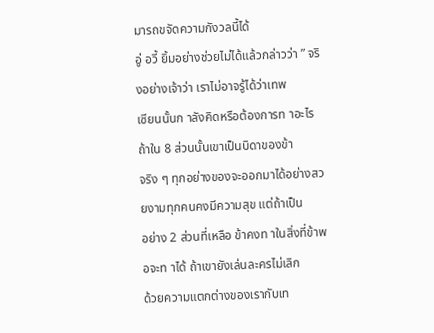มารถขจัดความกังวลนี้ได้
อู่ อวี้ ยิ้มอย่างช่วยไม่ได้แล้วกล่าวว่า ” จริงอย่างเจ้าว่า เราไม่อาจรู้ได้ว่าเทพ
เซียนนั้นก าลังคิดหรือต้องการท าอะไร ถ้าใน 8 ส่วนนั้นเขาเป็นบิดาของข้า
จริง ๆ ทุกอย่างของจะออกมาได้อย่างสวยงามทุกคนคงมีความสุข แต่ถ้าเป็น
อย่าง 2 ส่วนที่เหลือ ข้าคงท าในสิ่งที่ข้าพอจะท าได้ ถ้าเขายังเล่นละครไม่เลิก
ด้วยความแตกต่างของเรากับเท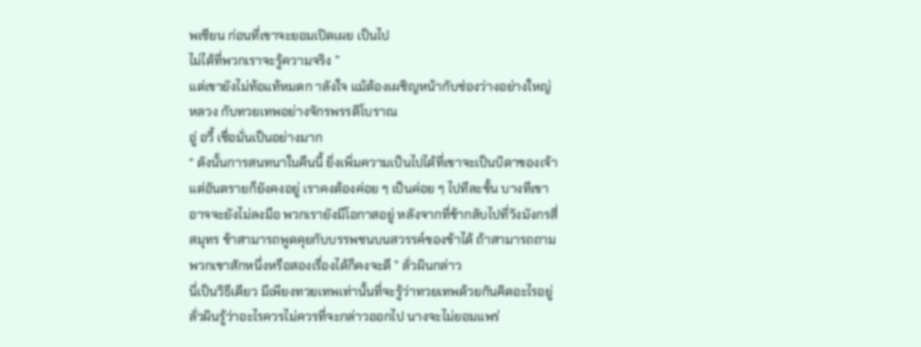พเซียน ก่อนที่เขาจะยอมเปิดเผย เป็นไป
ไม่ได้ที่พวกเราจะรู้ความจริง ”
แต่เขายังไม่ท้อแท้หมดก าลังใจ แม้ต้องเผชิญหน้ากับช่องว่างอย่างใหญ่
หลวง กับทวยเทพอย่างจักรพรรดิโบราณ
อู่ อวี้ เชื่อมั่นเป็นอย่างมาก
“ ดังนั้นการสนทนาในคืนนี้ ยิ่งเพิ่มความเป็นไปได้ที่เขาจะเป็นบิดาของเจ้า
แต่อันตรายก็ยังคงอยู่ เราคงต้องค่อย ๆ เป็นค่อย ๆ ไปทีละขั้น บางทีเขา
อาจจะยังไม่ลงมือ พวกเรายังมีโอกาสอยู่ หลังจากที่ข้ากลับไปที่วังมังกรสี่
สมุทร ข้าสามารถพูดคุยกับบรรพชนบนสวรรค์ของข้าได้ ถ้าสามารถถาม
พวกเขาสักหนึ่งหรือสองเรื่องได้ก็คงจะดี ” ลั่วผินกล่าว
นี่เป็นวิธีเดียว มีเพียงทวยเทพเท่านั้นที่จะรู้ว่าทวยเทพด้วยกันคิดอะไรอยู่
ลั่วผินรู้ว่าอะไรควรไม่ควรที่จะกล่าวออกไป นางจะไม่ยอมแพร่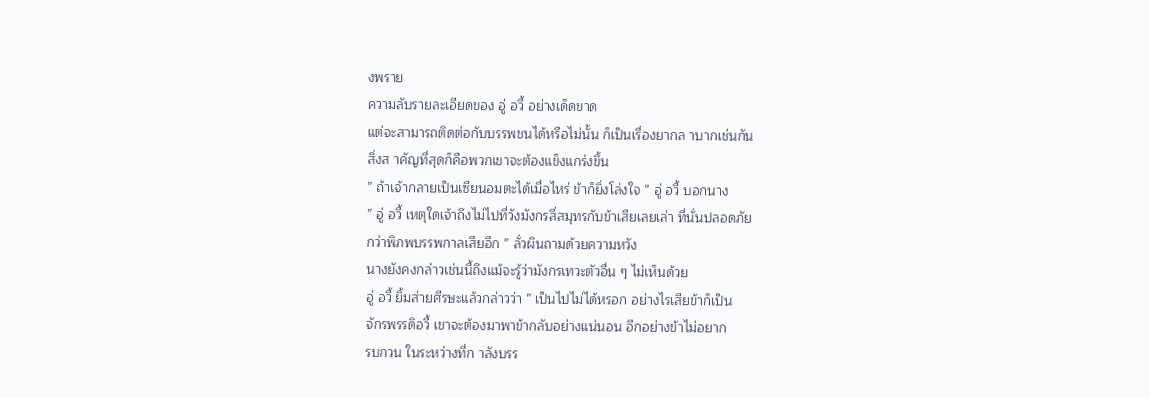งพราย
ความลับรายละเอียดของ อู่ อวี้ อย่างเด็ดขาด
แต่จะสามารถติดต่อกับบรรพชนได้หรือไม่นั้น ก็เป็นเรื่องยากล าบากเช่นกัน
สิ่งส าคัญที่สุดก็คือพวกเขาจะต้องแข็งแกร่งขึ้น
” ถ้าเจ้ากลายเป็นเซียนอมตะได้เมื่อไหร่ ข้าก็ยิ่งโล่งใจ ” อู่ อวี้ บอกนาง
” อู่ อวี้ เหตุใดเจ้าถึงไม่ไปที่วังมังกรสี่สมุทรกับข้าเสียเลยเล่า ที่นั่นปลอดภัย
กว่าพิภพบรรพกาลเสียอีก ” ลั่วผินถามด้วยความหวัง
นางยังคงกล่าวเช่นนี้ถึงแม้จะรู้ว่ามังกรเทวะตัวอื่น ๆ ไม่เห็นด้วย
อู่ อวี้ ยิ้มส่ายศีรษะแล้วกล่าวว่า ” เป็นไปไม่ได้หรอก อย่างไรเสียข้าก็เป็น
จักรพรรดิอวี้ เขาจะต้องมาพาข้ากลับอย่างแน่นอน อีกอย่างข้าไม่อยาก
รบกวน ในระหว่างที่ก าลังบรร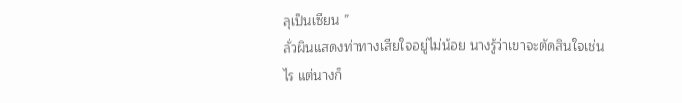ลุเป็นเซียน ”
ลั่วผินแสดงท่าทางเสียใจอยู่ไม่น้อย นางรู้ว่าเขาจะตัดสินใจเช่นไร แต่นางก็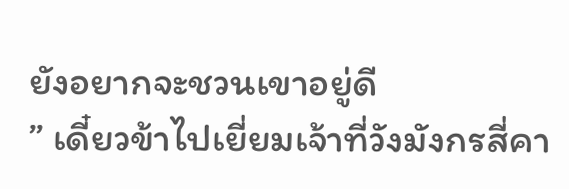ยังอยากจะชวนเขาอยู่ดี
” เดี๋ยวข้าไปเยี่ยมเจ้าที่วังมังกรสี่คา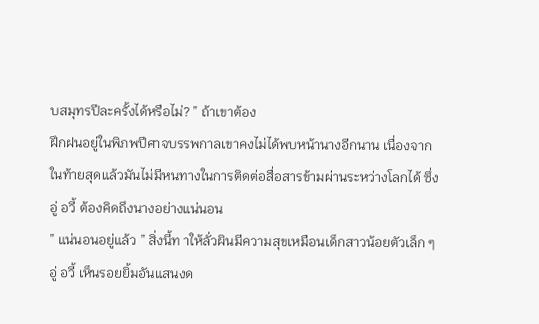บสมุทรปีละครั้งได้หรือไม่? ” ถ้าเขาต้อง
ฝึกฝนอยู่ในพิภพปีศาจบรรพกาลเขาคงไม่ได้พบหน้านางอีกนาน เนื่องจาก
ในท้ายสุดแล้วมันไม่มีหนทางในการติดต่อสื่อสารข้ามผ่านระหว่างโลกได้ ซึ่ง
อู่ อวี้ ต้องคิดถึงนางอย่างแน่นอน
” แน่นอนอยู่แล้ว ” สิ่งนี้ท าให้ลั่วผินมีความสุขเหมือนเด็กสาวน้อยตัวเล็ก ๆ
อู่ อวี้ เห็นรอยยิ้มอันแสนงด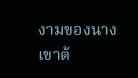งามของนาง
เขาต้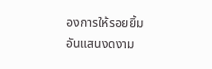องการให้รอยยิ้มอันแสนงดงาม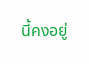นี้คงอยู่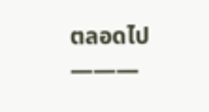ตลอดไป
———